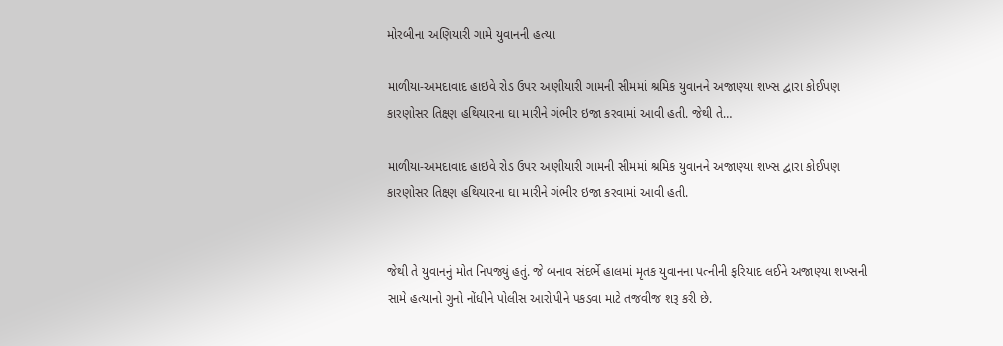મોરબીના અણિયારી ગામે યુવાનની હત્યા

માળીયા-અમદાવાદ હાઇવે રોડ ઉપર અણીયારી ગામની સીમમાં શ્રમિક યુવાનને અજાણ્યા શખ્સ દ્વારા કોઈપણ કારણોસર તિક્ષ્ણ હથિયારના ઘા મારીને ગંભીર ઇજા કરવામાં આવી હતી. જેથી તે…

માળીયા-અમદાવાદ હાઇવે રોડ ઉપર અણીયારી ગામની સીમમાં શ્રમિક યુવાનને અજાણ્યા શખ્સ દ્વારા કોઈપણ કારણોસર તિક્ષ્ણ હથિયારના ઘા મારીને ગંભીર ઇજા કરવામાં આવી હતી.


જેથી તે યુવાનનું મોત નિપજ્યું હતું. જે બનાવ સંદર્ભે હાલમાં મૃતક યુવાનના પત્નીની ફરિયાદ લઈને અજાણ્યા શખ્સની સામે હત્યાનો ગુનો નોંધીને પોલીસ આરોપીને પકડવા માટે તજવીજ શરૂ કરી છે.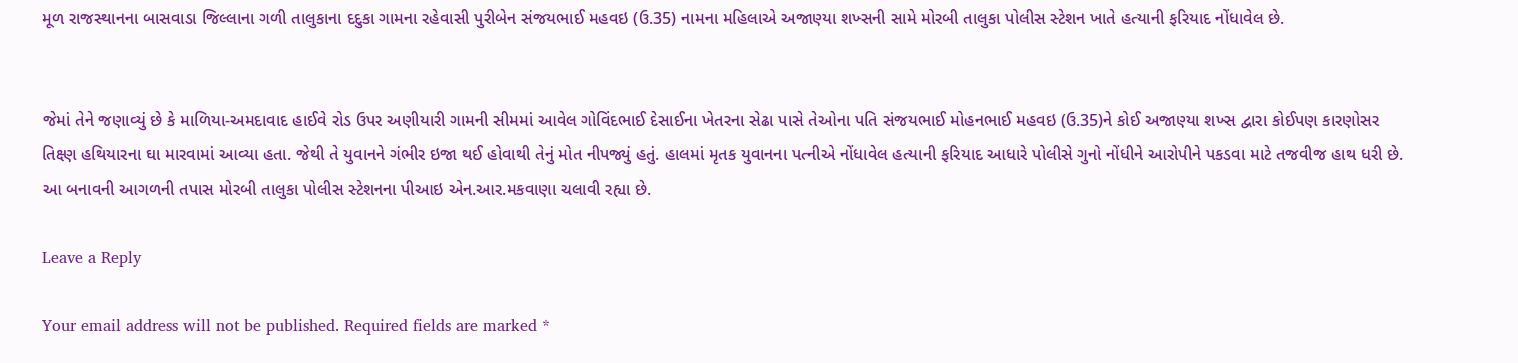મૂળ રાજસ્થાનના બાસવાડા જિલ્લાના ગળી તાલુકાના દદુકા ગામના રહેવાસી પુરીબેન સંજયભાઈ મહવઇ (ઉ.35) નામના મહિલાએ અજાણ્યા શખ્સની સામે મોરબી તાલુકા પોલીસ સ્ટેશન ખાતે હત્યાની ફરિયાદ નોંધાવેલ છે.


જેમાં તેને જણાવ્યું છે કે માળિયા-અમદાવાદ હાઈવે રોડ ઉપર અણીયારી ગામની સીમમાં આવેલ ગોવિંદભાઈ દેસાઈના ખેતરના સેઢા પાસે તેઓના પતિ સંજયભાઈ મોહનભાઈ મહવઇ (ઉ.35)ને કોઈ અજાણ્યા શખ્સ દ્વારા કોઈપણ કારણોસર તિક્ષ્ણ હથિયારના ઘા મારવામાં આવ્યા હતા. જેથી તે યુવાનને ગંભીર ઇજા થઈ હોવાથી તેનું મોત નીપજ્યું હતું. હાલમાં મૃતક યુવાનના પત્નીએ નોંધાવેલ હત્યાની ફરિયાદ આધારે પોલીસે ગુનો નોંધીને આરોપીને પકડવા માટે તજવીજ હાથ ધરી છે. આ બનાવની આગળની તપાસ મોરબી તાલુકા પોલીસ સ્ટેશનના પીઆઇ એન.આર.મકવાણા ચલાવી રહ્યા છે.

Leave a Reply

Your email address will not be published. Required fields are marked *